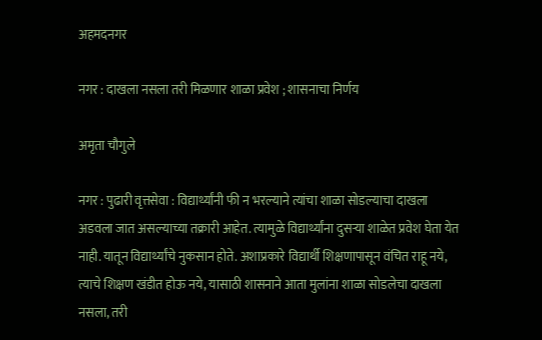अहमदनगर

नगर : दाखला नसला तरी मिळणार शाळा प्रवेश ; शासनाचा निर्णय

अमृता चौगुले

नगर : पुढारी वृत्तसेवा : विद्यार्थ्यांनी फी न भरल्याने त्यांचा शाळा सोडल्याचा दाखला अडवला जात असल्याच्या तक्रारी आहेत. त्यामुळे विद्यार्थ्यांना दुसर्‍या शाळेत प्रवेश घेता येत नाही. यातून विद्यार्थ्यांचे नुकसान होते. अशाप्रकारे विद्यार्थी शिक्षणापासून वंचित राहू नये, त्याचे शिक्षण खंडीत होऊ नये, यासाठी शासनाने आता मुलांना शाळा सोडलेचा दाखला नसला, तरी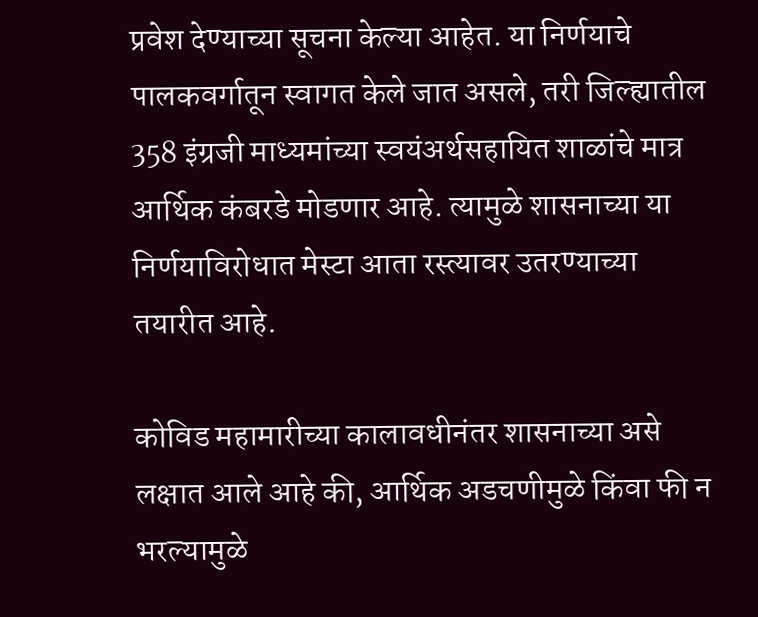प्रवेश देण्याच्या सूचना केल्या आहेत. या निर्णयाचे पालकवर्गातून स्वागत केले जात असले, तरी जिल्ह्यातील 358 इंग्रजी माध्यमांच्या स्वयंअर्थसहायित शाळांचे मात्र आर्थिक कंबरडे मोडणार आहे. त्यामुळे शासनाच्या या निर्णयाविरोधात मेस्टा आता रस्त्यावर उतरण्याच्या तयारीत आहे.

कोविड महामारीच्या कालावधीनंतर शासनाच्या असे लक्षात आले आहे की, आर्थिक अडचणीमुळे किंवा फी न भरल्यामुळे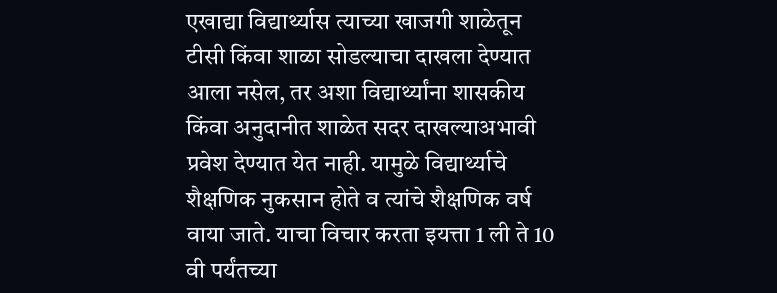एखाद्या विद्यार्थ्यास त्याच्या खाजगी शाळेतून टीसी किंवा शाळा सोडल्याचा दाखला देण्यात आला नसेल, तर अशा विद्यार्थ्यांना शासकीय किंवा अनुदानीत शाळेत सदर दाखल्याअभावी प्रवेश देण्यात येत नाही. यामुळे विद्यार्थ्याचे शैक्षणिक नुकसान होते व त्यांचे शैक्षणिक वर्ष वाया जाते. याचा विचार करता इयत्ता 1 ली ते 10 वी पर्यंतच्या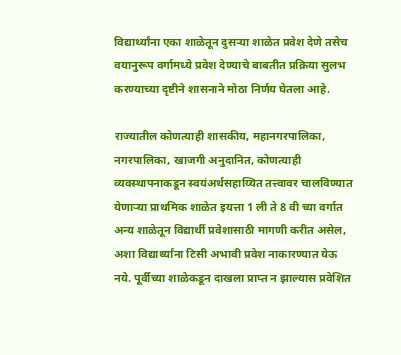विद्यार्थ्यांना एका शाळेतून दुसर्‍या शाळेत प्रवेश देणे तसेच वयानुरूप वर्गामध्ये प्रवेश देण्याचे बाबतीत प्रक्रिया सुलभ करण्याच्या दृष्टीने शासनाने मोठा निर्णय घेतला आहे.

राज्यातील कोणत्याही शासकीय, महानगरपालिका, नगरपालिका, खाजगी अनुदानित, कोणत्याही व्यवस्थापनाकडून स्वयंअर्थसहाय्यित तत्त्वावर चालविण्यात येणार्‍या प्राथमिक शाळेत इयत्ता 1 ली ते 8 वी च्या वर्गात अन्य शाळेतून विद्यार्थी प्रवेशासाठी मागणी करीत असेल, अशा विद्यार्थ्यांना टिसी अभावी प्रवेश नाकारण्यात येऊ नये. पूर्वीच्या शाळेकडून दाखला प्राप्त न झाल्यास प्रवेशित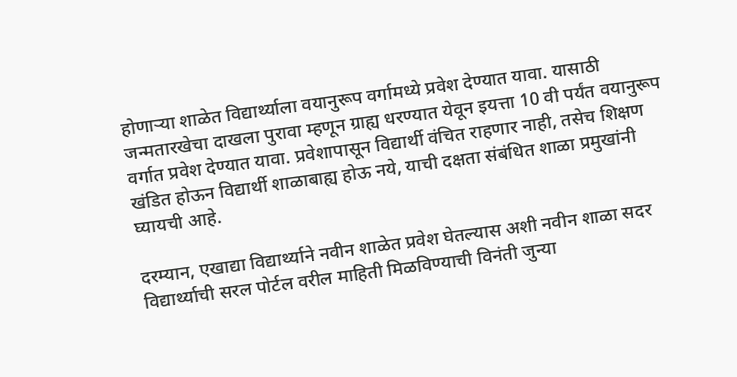होणार्‍या शाळेत विद्यार्थ्याला वयानुरूप वर्गामध्ये प्रवेश देण्यात यावा. यासाठी जन्मतारखेचा दाखला पुरावा म्हणून ग्राह्य धरण्यात येवून इयत्ता 10 वी पर्यंत वयानुरूप वर्गात प्रवेश देण्यात यावा. प्रवेशापासून विद्यार्थी वंचित राहणार नाही, तसेच शिक्षण खंडित होऊन विद्यार्थी शाळाबाह्य होऊ नये, याची दक्षता संबंधित शाळा प्रमुखांनी घ्यायची आहे.

दरम्यान, एखाद्या विद्यार्थ्याने नवीन शाळेत प्रवेश घेतल्यास अशी नवीन शाळा सदर विद्यार्थ्याची सरल पोर्टल वरील माहिती मिळविण्याची विनंती जुन्या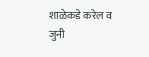शाळेकडे करेल व जुनी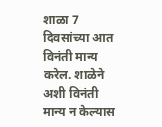शाळा 7 दिवसांच्या आत विनंती मान्य करेल. शाळेने अशी विनंती मान्य न केल्यास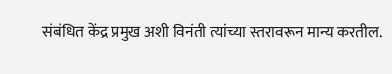संबंधित केंद्र प्रमुख अशी विनंती त्यांच्या स्तरावरून मान्य करतील.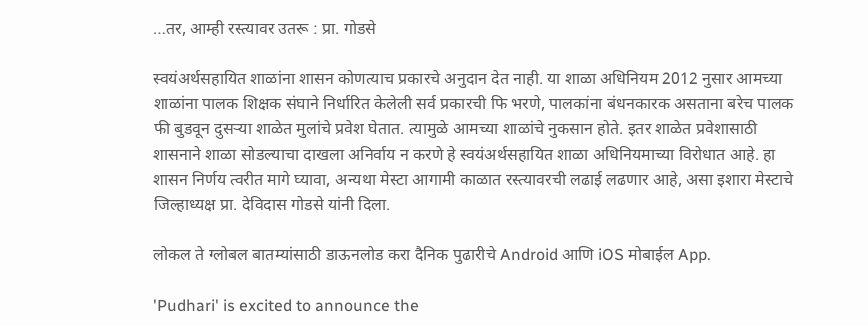…तर, आम्ही रस्त्यावर उतरू : प्रा. गोडसे

स्वयंअर्थसहायित शाळांना शासन कोणत्याच प्रकारचे अनुदान देत नाही. या शाळा अधिनियम 2012 नुसार आमच्या शाळांना पालक शिक्षक संघाने निर्धारित केलेली सर्व प्रकारची फि भरणे, पालकांना बंधनकारक असताना बरेच पालक फी बुडवून दुसर्‍या शाळेत मुलांचे प्रवेश घेतात. त्यामुळे आमच्या शाळांचे नुकसान होते. इतर शाळेत प्रवेशासाठी शासनाने शाळा सोडल्याचा दाखला अनिर्वाय न करणे हे स्वयंअर्थसहायित शाळा अधिनियमाच्या विरोधात आहे. हा शासन निर्णय त्वरीत मागे घ्यावा, अन्यथा मेस्टा आगामी काळात रस्त्यावरची लढाई लढणार आहे, असा इशारा मेस्टाचे जिल्हाध्यक्ष प्रा. देविदास गोडसे यांनी दिला.

लोकल ते ग्लोबल बातम्यांसाठी डाऊनलोड करा दैनिक पुढारीचे Android आणि iOS मोबाईल App.

'Pudhari' is excited to announce the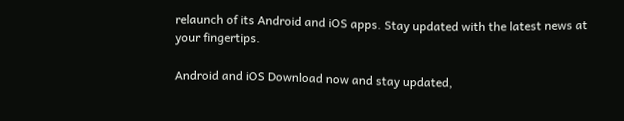relaunch of its Android and iOS apps. Stay updated with the latest news at your fingertips.

Android and iOS Download now and stay updated,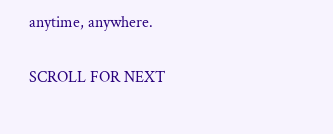anytime, anywhere.

SCROLL FOR NEXT